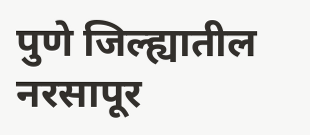पुणे जिल्ह्यातील नरसापूर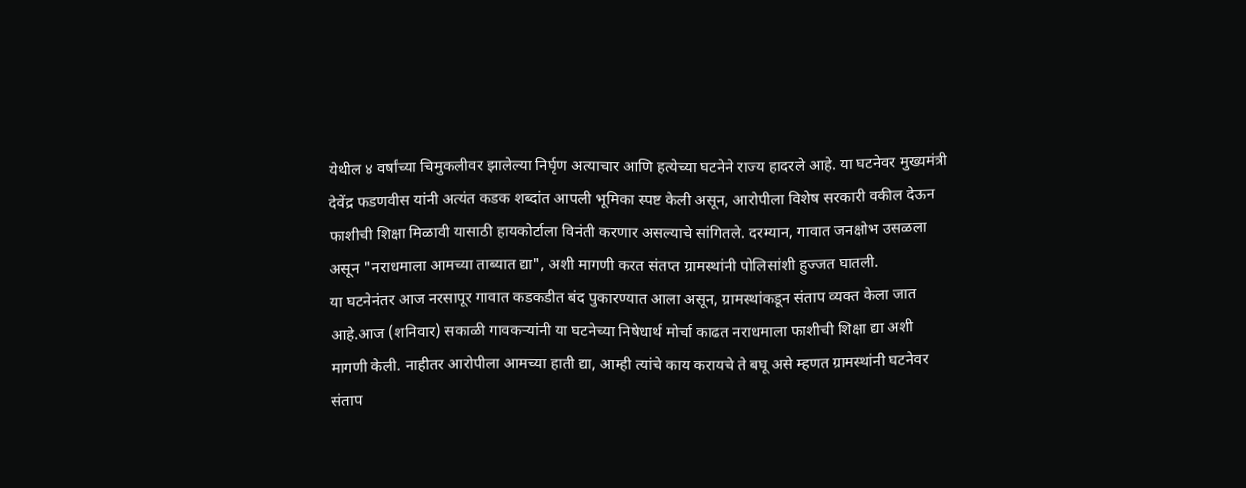येथील ४ वर्षांच्या चिमुकलीवर झालेल्या निर्घृण अत्याचार आणि हत्येच्या घटनेने राज्य हादरले आहे. या घटनेवर मुख्यमंत्री देवेंद्र फडणवीस यांनी अत्यंत कडक शब्दांत आपली भूमिका स्पष्ट केली असून, आरोपीला विशेष सरकारी वकील देऊन फाशीची शिक्षा मिळावी यासाठी हायकोर्टाला विनंती करणार असल्याचे सांगितले. दरम्यान, गावात जनक्षोभ उसळला असून "नराधमाला आमच्या ताब्यात द्या", अशी मागणी करत संतप्त ग्रामस्थांनी पोलिसांशी हुज्जत घातली.
या घटनेनंतर आज नरसापूर गावात कडकडीत बंद पुकारण्यात आला असून, ग्रामस्थांकडून संताप व्यक्त केला जात आहे.आज (शनिवार) सकाळी गावकऱ्यांनी या घटनेच्या निषेधार्थ मोर्चा काढत नराधमाला फाशीची शिक्षा द्या अशी मागणी केली. नाहीतर आरोपीला आमच्या हाती द्या, आम्ही त्यांचे काय करायचे ते बघू असे म्हणत ग्रामस्थांनी घटनेवर संताप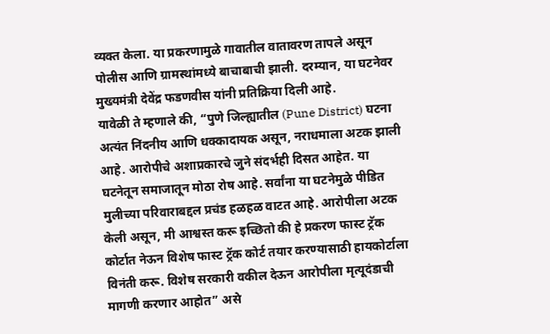व्यक्त केला. या प्रकरणामुळे गावातील वातावरण तापले असून पोलीस आणि ग्रामस्थांमध्ये बाचाबाची झाली. दरम्यान, या घटनेवर मुख्यमंत्री देवेंद्र फडणवीस यांनी प्रतिक्रिया दिली आहे.
यावेळी ते म्हणाले की, “पुणे जिल्ह्यातील (Pune District) घटना अत्यंत निंदनीय आणि धक्कादायक असून, नराधमाला अटक झाली आहे. आरोपीचे अशाप्रकारचे जुने संदर्भही दिसत आहेत. या घटनेतून समाजातून मोठा रोष आहे. सर्वांना या घटनेमुळे पीडित मुलीच्या परिवाराबद्दल प्रचंड हळहळ वाटत आहे. आरोपीला अटक केली असून, मी आश्वस्त करू इच्छितो की हे प्रकरण फास्ट ट्रॅक कोर्टात नेऊन विशेष फास्ट ट्रॅक कोर्ट तयार करण्यासाठी हायकोर्टाला विनंती करू. विशेष सरकारी वकील देऊन आरोपीला मृत्यूदंडाची मागणी करणार आहोत” असे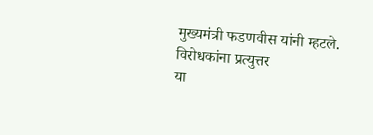मुख्यमंत्री फडणवीस यांनी म्हटले.
विरोधकांना प्रत्युत्तर
या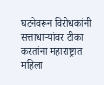घटनेवरून विरोधकांनी सत्ताधाऱ्यांवर टीका करतांना महाराष्ट्रात महिला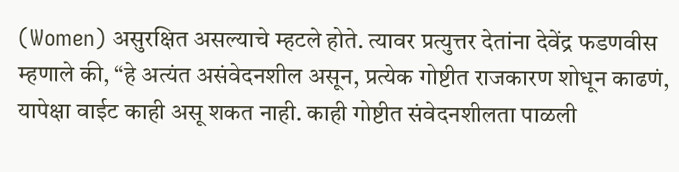(Women) असुरक्षित असल्याचे म्हटले होते. त्यावर प्रत्युत्तर देतांना देवेंद्र फडणवीस म्हणाले की, “हे अत्यंत असंवेदनशील असून, प्रत्येक गोष्टीत राजकारण शोधून काढणं, यापेक्षा वाईट काही असू शकत नाही. काही गोष्टीत संवेदनशीलता पाळली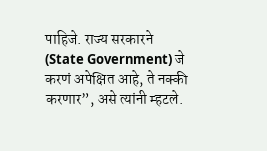पाहिजे. राज्य सरकारने (State Government) जे करणं अपेक्षित आहे, ते नक्की करणार”, असे त्यांनी म्हटले.